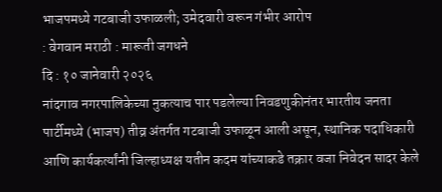भाजपमध्ये गटबाजी उफाळली; उमेदवारी वरून गंभीर आरोप
: वेगवान मराठी : मारूती जगधने
दि : १० जानेवारी २०२६
नांदगाव नगरपालिकेच्या नुकत्याच पार पडलेल्या निवडणुकीनंतर भारतीय जनता पार्टीमध्ये (भाजप) तीव्र अंतर्गत गटबाजी उफाळून आली असून, स्थानिक पदाधिकारी आणि कार्यकर्त्यांनी जिल्हाध्यक्ष यतीन कदम यांच्याकडे तक्रार वजा निवेदन सादर केले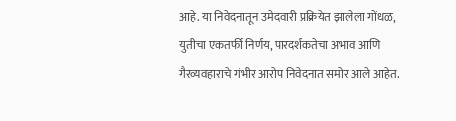आहे. या निवेदनातून उमेदवारी प्रक्रियेत झालेला गोंधळ, युतीचा एकतर्फी निर्णय, पारदर्शकतेचा अभाव आणि गैरव्यवहाराचे गंभीर आरोप निवेदनात समोर आले आहेत.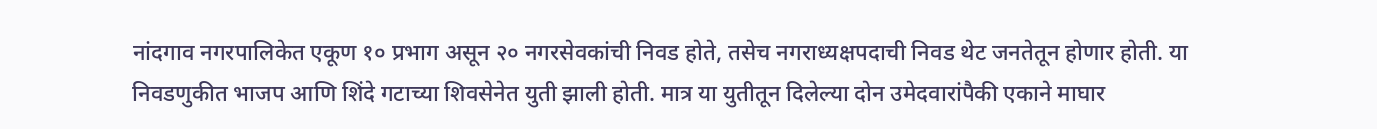नांदगाव नगरपालिकेत एकूण १० प्रभाग असून २० नगरसेवकांची निवड होते, तसेच नगराध्यक्षपदाची निवड थेट जनतेतून होणार होती. या निवडणुकीत भाजप आणि शिंदे गटाच्या शिवसेनेत युती झाली होती. मात्र या युतीतून दिलेल्या दोन उमेदवारांपैकी एकाने माघार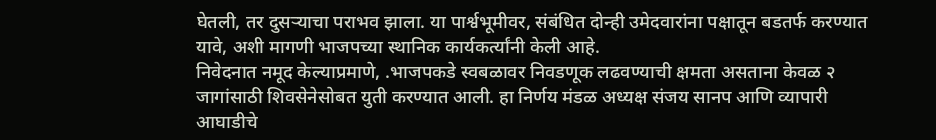घेतली, तर दुसऱ्याचा पराभव झाला. या पार्श्वभूमीवर, संबंधित दोन्ही उमेदवारांना पक्षातून बडतर्फ करण्यात यावे, अशी मागणी भाजपच्या स्थानिक कार्यकर्त्यांनी केली आहे.
निवेदनात नमूद केल्याप्रमाणे, .भाजपकडे स्वबळावर निवडणूक लढवण्याची क्षमता असताना केवळ २ जागांसाठी शिवसेनेसोबत युती करण्यात आली. हा निर्णय मंडळ अध्यक्ष संजय सानप आणि व्यापारी आघाडीचे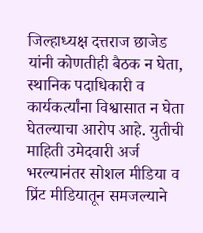जिल्हाध्यक्ष दत्तराज छाजेड यांनी कोणतीही बैठक न घेता, स्थानिक पदाधिकारी व कार्यकर्त्यांना विश्वासात न घेता घेतल्याचा आरोप आहे. युतीची माहिती उमेदवारी अर्ज भरल्यानंतर सोशल मीडिया व प्रिंट मीडियातून समजल्याने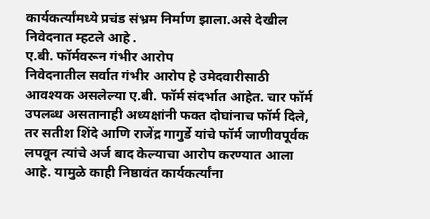कार्यकर्त्यांमध्ये प्रचंड संभ्रम निर्माण झाला.असे देखील निवेदनात म्हटले आहे .
ए.बी. फॉर्मवरून गंभीर आरोप
निवेदनातील सर्वात गंभीर आरोप हे उमेदवारीसाठी आवश्यक असलेल्या ए.बी. फॉर्म संदर्भात आहेत. चार फॉर्म उपलब्ध असतानाही अध्यक्षांनी फक्त दोघांनाच फॉर्म दिले, तर सतीश शिंदे आणि राजेंद्र गागुर्डे यांचे फॉर्म जाणीवपूर्वक लपवून त्यांचे अर्ज बाद केल्याचा आरोप करण्यात आला आहे. यामुळे काही निष्ठावंत कार्यकर्त्यांना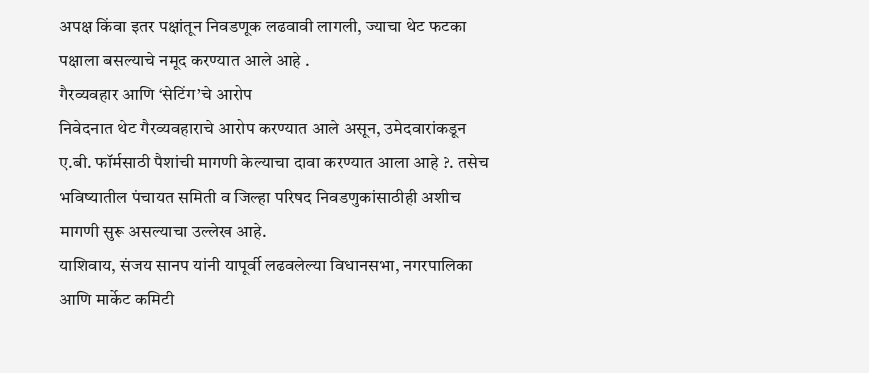अपक्ष किंवा इतर पक्षांतून निवडणूक लढवावी लागली, ज्याचा थेट फटका पक्षाला बसल्याचे नमूद करण्यात आले आहे .
गैरव्यवहार आणि ‘सेटिंग’चे आरोप
निवेदनात थेट गैरव्यवहाराचे आरोप करण्यात आले असून, उमेदवारांकडून ए.बी. फॉर्मसाठी पैशांची मागणी केल्याचा दावा करण्यात आला आहे ?. तसेच भविष्यातील पंचायत समिती व जिल्हा परिषद निवडणुकांसाठीही अशीच मागणी सुरू असल्याचा उल्लेख आहे.
याशिवाय, संजय सानप यांनी यापूर्वी लढवलेल्या विधानसभा, नगरपालिका आणि मार्केट कमिटी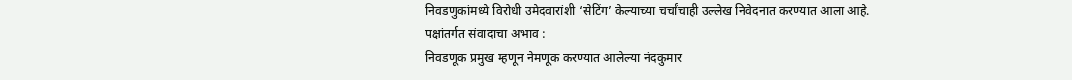निवडणुकांमध्ये विरोधी उमेदवारांशी ‘सेटिंग’ केल्याच्या चर्चांचाही उल्लेख निवेदनात करण्यात आला आहे.
पक्षांतर्गत संवादाचा अभाव :
निवडणूक प्रमुख म्हणून नेमणूक करण्यात आलेल्या नंदकुमार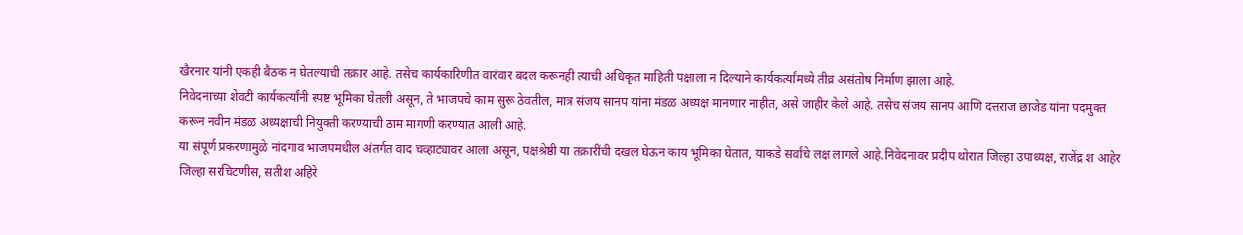खैरनार यांनी एकही बैठक न घेतल्याची तक्रार आहे. तसेच कार्यकारिणीत वारंवार बदल करूनही त्याची अधिकृत माहिती पक्षाला न दिल्याने कार्यकर्त्यांमध्ये तीव्र असंतोष निर्माण झाला आहे.
निवेदनाच्या शेवटी कार्यकर्त्यांनी स्पष्ट भूमिका घेतली असून, ते भाजपचे काम सुरू ठेवतील, मात्र संजय सानप यांना मंडळ अध्यक्ष मानणार नाहीत, असे जाहीर केले आहे. तसेच संजय सानप आणि दत्तराज छाजेड यांना पदमुक्त करून नवीन मंडळ अध्यक्षाची नियुक्ती करण्याची ठाम मागणी करण्यात आली आहे.
या संपूर्ण प्रकरणामुळे नांदगाव भाजपमधील अंतर्गत वाद चव्हाट्यावर आला असून, पक्षश्रेष्ठी या तक्रारींची दखल घेऊन काय भूमिका घेतात, याकडे सर्वांचे लक्ष लागले आहे.निवेदनावर प्रदीप थोरात जिल्हा उपाध्यक्ष, राजेंद्र श आहेर जिल्हा सरचिटणीस, सतीश अहिरे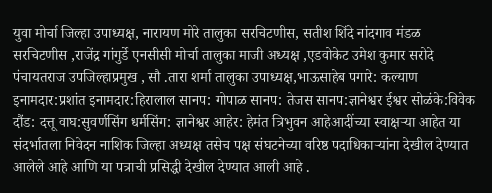युवा मोर्चा जिल्हा उपाध्यक्ष, नारायण मोरे तालुका सरचिटणीस, सतीश शिंदे नांदगाव मंडळ सरचिटणीस ,राजेंद्र गांगुर्डे एनसीसी मोर्चा तालुका माजी अध्यक्ष ,एडवोकेट उमेश कुमार सरोदे पंचायतराज उपजिल्हाप्रमुख , सौ .तारा शर्मा तालुका उपाध्यक्ष,भाऊसाहेब पगारे: कल्याण इनामदार:प्रशांत इनामदार:हिरालाल सानप: गोपाळ सानप: तेजस सानप:ज्ञानेश्वर ईश्वर सोळंके:विवेक दौंड: दत्तू वाघ:सुवर्णसिंग धर्मसिंग: ज्ञानेश्वर आहेर: हेमंत त्रिभुवन आहेआदींच्या स्वाक्षऱ्या आहेत या संदर्भातला निवेदन नाशिक जिल्हा अध्यक्ष तसेच पक्ष संघटनेच्या वरिष्ठ पदाधिकाऱ्यांना देखील देण्यात आलेले आहे आणि या पत्राची प्रसिद्धी देखील देण्यात आली आहे .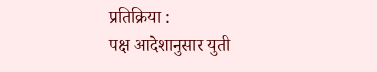प्रतिक्रिया :
पक्ष आदेशानुसार युती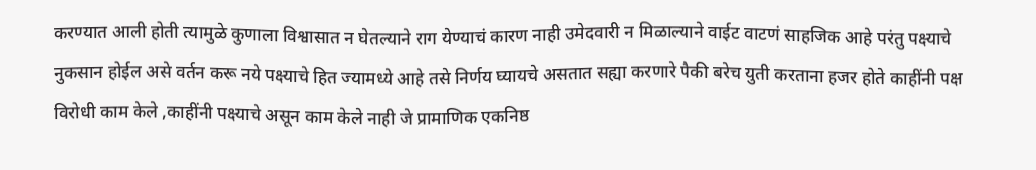करण्यात आली होती त्यामुळे कुणाला विश्वासात न घेतल्याने राग येण्याचं कारण नाही उमेदवारी न मिळाल्याने वाईट वाटणं साहजिक आहे परंतु पक्ष्याचे नुकसान होईल असे वर्तन करू नये पक्ष्याचे हित ज्यामध्ये आहे तसे निर्णय घ्यायचे असतात सह्या करणारे पैकी बरेच युती करताना हजर होते काहींनी पक्ष विरोधी काम केले ,काहींनी पक्ष्याचे असून काम केले नाही जे प्रामाणिक एकनिष्ठ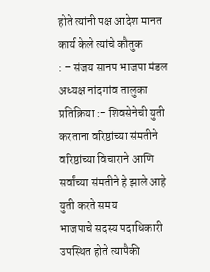होते त्यांनी पक्ष आदेश मानत कार्य केले त्यांचे कौतुक
: – संजय सानप भाजपा मंडल अध्यक्ष नांदगांव तालुका
प्रतिक्रिया :- शिवसेनेची युती करताना वरिष्ठांच्या संमतीने वरिष्ठांच्या विचाराने आणि सर्वांच्या संमतीने हे झाले आहे युती करते समय
भाजपाचे सदस्य पदाधिकारी उपस्थित होते त्यापैकी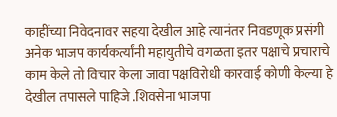काहींच्या निवेदनावर सहया देखील आहे त्यानंतर निवडणूक प्रसंगी अनेक भाजप कार्यकर्त्यांनी महायुतीचे वगळता इतर पक्षाचे प्रचाराचे काम केले तो विचार केला जावा पक्षविरोधी कारवाई कोणी केल्या हे देखील तपासले पाहिजे .शिवसेना भाजपा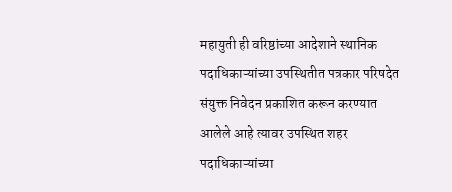महायुती ही वरिष्ठांच्या आदेशाने स्थानिक पदाधिकाऱ्यांच्या उपस्थितीत पत्रकार परिषदेत संयुक्त निवेदन प्रकाशित करून करण्यात आलेले आहे त्यावर उपस्थित शहर पदाधिकाऱ्यांच्या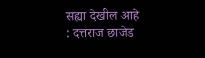सह्या देखील आहे
: दत्तराज छाजेड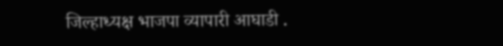जिल्हाध्यक्ष भाजपा व्यापारी आघाडी .